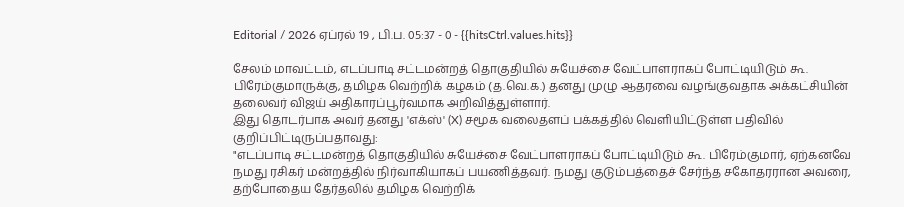Editorial / 2026 ஏப்ரல் 19 , பி.ப. 05:37 - 0 - {{hitsCtrl.values.hits}}

சேலம் மாவட்டம், எடப்பாடி சட்டமன்றத் தொகுதியில் சுயேச்சை வேட்பாளராகப் போட்டியிடும் கூ. பிரேம்குமாருக்கு, தமிழக வெற்றிக் கழகம் (த.வெ.க.) தனது முழு ஆதரவை வழங்குவதாக அக்கட்சியின் தலைவர் விஜய் அதிகாரப்பூர்வமாக அறிவித்துள்ளார்.
இது தொடர்பாக அவர் தனது 'எக்ஸ்' (X) சமூக வலைதளப் பக்கத்தில் வெளியிட்டுள்ள பதிவில் குறிப்பிட்டிருப்பதாவது:
"எடப்பாடி சட்டமன்றத் தொகுதியில் சுயேச்சை வேட்பாளராகப் போட்டியிடும் கூ. பிரேம்குமார், ஏற்கனவே நமது ரசிகர் மன்றத்தில் நிர்வாகியாகப் பயணித்தவர். நமது குடும்பத்தைச் சேர்ந்த சகோதரரான அவரை, தற்போதைய தேர்தலில் தமிழக வெற்றிக்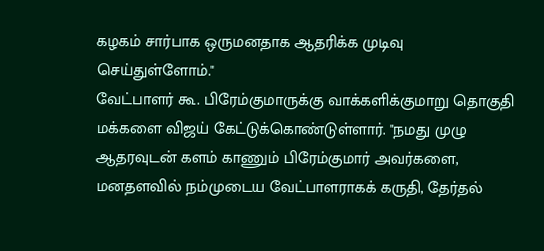கழகம் சார்பாக ஒருமனதாக ஆதரிக்க முடிவு செய்துள்ளோம்."
வேட்பாளர் கூ. பிரேம்குமாருக்கு வாக்களிக்குமாறு தொகுதி மக்களை விஜய் கேட்டுக்கொண்டுள்ளார். "நமது முழு ஆதரவுடன் களம் காணும் பிரேம்குமார் அவர்களை, மனதளவில் நம்முடைய வேட்பாளராகக் கருதி, தேர்தல்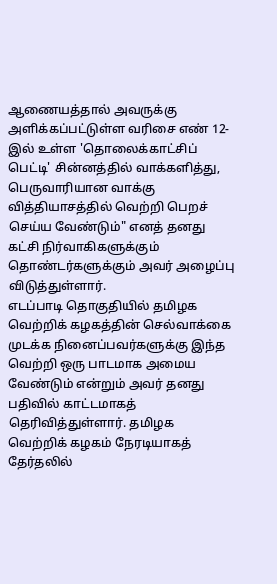ஆணையத்தால் அவருக்கு அளிக்கப்பட்டுள்ள வரிசை எண் 12-இல் உள்ள 'தொலைக்காட்சிப் பெட்டி' சின்னத்தில் வாக்களித்து, பெருவாரியான வாக்கு வித்தியாசத்தில் வெற்றி பெறச் செய்ய வேண்டும்" எனத் தனது கட்சி நிர்வாகிகளுக்கும் தொண்டர்களுக்கும் அவர் அழைப்பு விடுத்துள்ளார்.
எடப்பாடி தொகுதியில் தமிழக வெற்றிக் கழகத்தின் செல்வாக்கை முடக்க நினைப்பவர்களுக்கு இந்த வெற்றி ஒரு பாடமாக அமைய வேண்டும் என்றும் அவர் தனது பதிவில் காட்டமாகத் தெரிவித்துள்ளார். தமிழக வெற்றிக் கழகம் நேரடியாகத் தேர்தலில்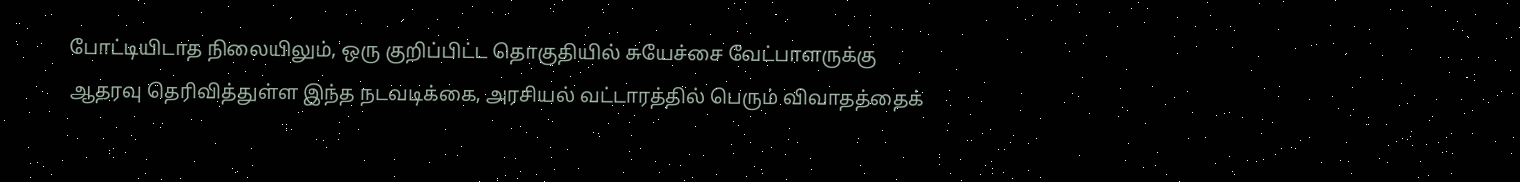போட்டியிடாத நிலையிலும், ஒரு குறிப்பிட்ட தொகுதியில் சுயேச்சை வேட்பாளருக்கு ஆதரவு தெரிவித்துள்ள இந்த நடவடிக்கை, அரசியல் வட்டாரத்தில் பெரும் விவாதத்தைக்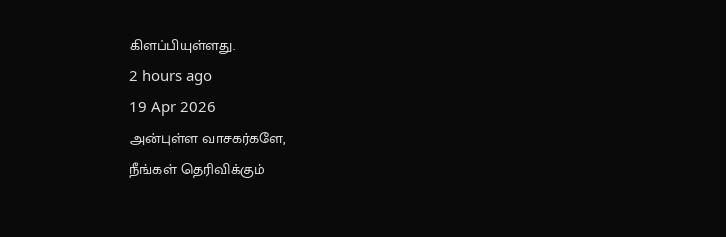கிளப்பியுள்ளது.
2 hours ago
19 Apr 2026
அன்புள்ள வாசகர்களே,
நீங்கள் தெரிவிக்கும்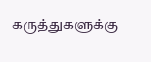கருத்துகளுக்கு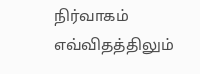நிர்வாகம் எவ்விதத்திலும்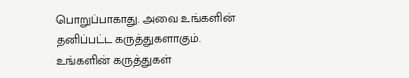பொறுப்பாகாது. அவை உங்களின் தனிப்பட்ட கருத்துகளாகும். உங்களின் கருத்துகள்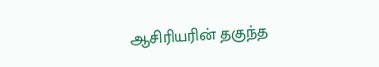ஆசிரியரின் தகுந்த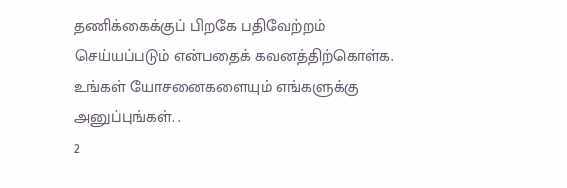தணிக்கைக்குப் பிறகே பதிவேற்றம் செய்யப்படும் என்பதைக் கவனத்திற்கொள்க. உங்கள் யோசனைகளையும் எங்களுக்கு அனுப்புங்கள். .
2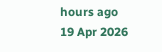hours ago
19 Apr 2026